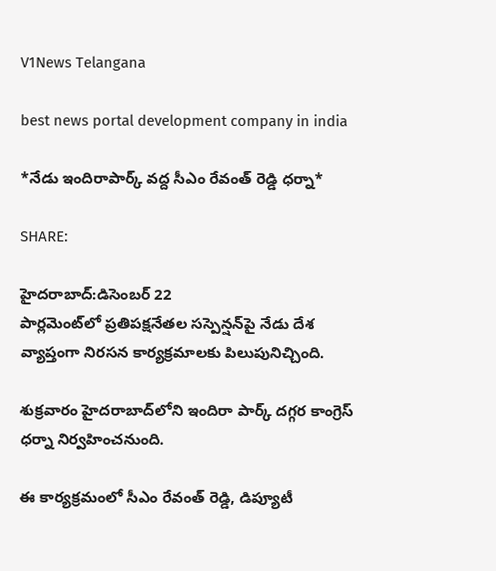V1News Telangana

best news portal development company in india

*నేడు ఇందిరాపార్క్ వద్ద సీఎం రేవంత్ రెడ్డి ధర్నా*

SHARE:

హైదరాబాద్:డిసెంబర్ 22
పార్లమెంట్‌లో ప్రతిపక్షనేతల సస్పెన్షన్‌పై నేడు దేశ వ్యాప్తంగా నిరసన కార్యక్రమాలకు పిలుపునిచ్చింది.

శుక్రవారం హైదరాబాద్‌లోని ఇందిరా పార్క్‌ దగ్గర కాంగ్రెస్‌ ధర్నా నిర్వహించనుంది.

ఈ కార్యక్రమంలో సీఎం రేవంత్‌ రెడ్డి, డిప్యూటీ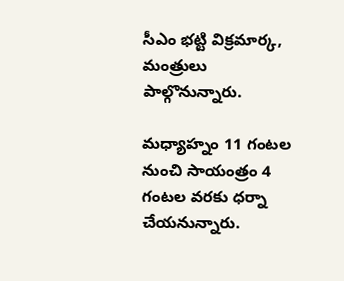సీఎం భట్టి విక్రమార్క, మంత్రులు పాల్గొనున్నారు.

మధ్యాహ్నం 11 గంటల నుంచి సాయంత్రం 4 గంటల వరకు ధర్నా చేయనున్నారు.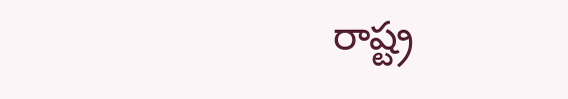రాష్ట్ర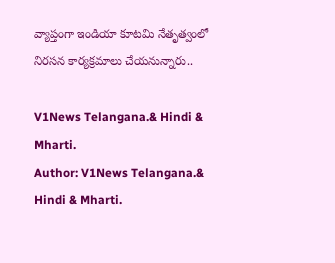వ్యాప్తంగా ఇండియా కూటమి నేతృత్వంలో నిరసన కార్యక్రమాలు చేయనున్నారు..

V1News Telangana.& Hindi & Mharti.
Author: V1News Telangana.& Hindi & Mharti.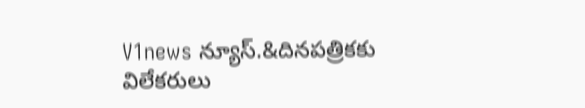V1news న్యూస్.&దినపత్రికకు విలేకరులు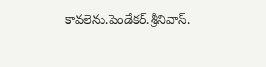కావలెను.పెండేకర్.శ్రీనివాస్.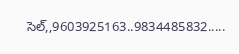సెల్,,9603925163..9834485832.....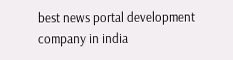best news portal development company in india